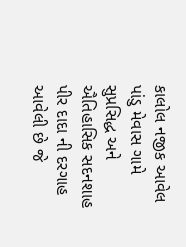કાલોલ નજીક આવેલ પાંડુ મેવાસ ગામે સુપ્રસિદ્ધ અને ઐતિહાસિક સદનશાહ પીર દાદા ની દરગાહ આવેલી છે જે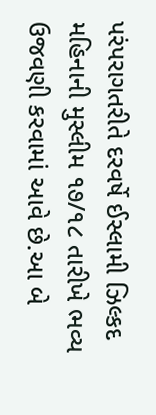પરંપરાગતરીતે દરવર્ષે ઈસ્લામી ઝિલ્કદ મહિનાની મુસ્લીમ ૧૭/૧૮ તારીખે ભવ્ય ઉજવણી કરવામાં આવે છે.આ બે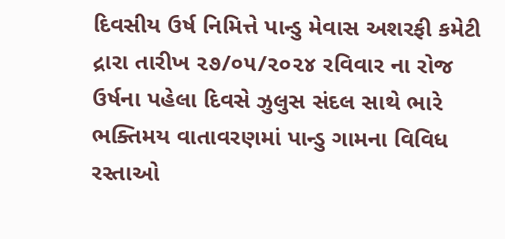દિવસીય ઉર્ષ નિમિત્તે પાન્ડુ મેવાસ અશરફી કમેટી દ્રારા તારીખ ૨૭/૦૫/૨૦૨૪ રવિવાર ના રોજ ઉર્ષના પહેલા દિવસે ઝુલુસ સંદલ સાથે ભારે ભક્તિમય વાતાવરણમાં પાન્ડુ ગામના વિવિધ રસ્તાઓ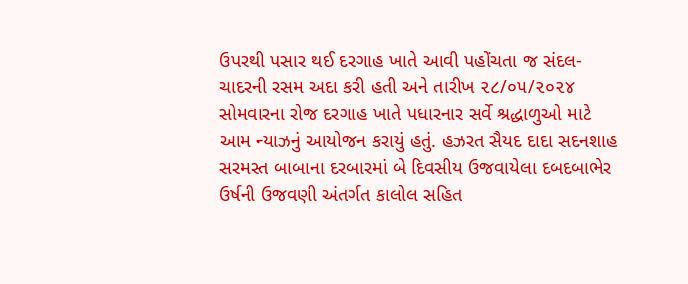ઉપરથી પસાર થઈ દરગાહ ખાતે આવી પહોંચતા જ સંદલ-ચાદરની રસમ અદા કરી હતી અને તારીખ ૨૮/૦૫/૨૦૨૪ સોમવારના રોજ દરગાહ ખાતે પધારનાર સર્વે શ્રદ્ધાળુઓ માટે આમ ન્યાઝનું આયોજન કરાયું હતું. હઝરત સૈયદ દાદા સદનશાહ સરમસ્ત બાબાના દરબારમાં બે દિવસીય ઉજવાયેલા દબદબાભેર ઉર્ષની ઉજવણી અંતર્ગત કાલોલ સહિત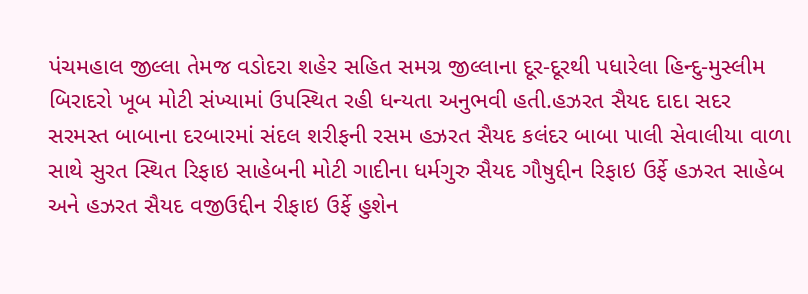પંચમહાલ જીલ્લા તેમજ વડોદરા શહેર સહિત સમગ્ર જીલ્લાના દૂર-દૂરથી પધારેલા હિન્દુ-મુસ્લીમ બિરાદરો ખૂબ મોટી સંખ્યામાં ઉપસ્થિત રહી ધન્યતા અનુભવી હતી.હઝરત સૈયદ દાદા સદર સરમસ્ત બાબાના દરબારમાં સંદલ શરીફની રસમ હઝરત સૈયદ કલંદર બાબા પાલી સેવાલીયા વાળા સાથે સુરત સ્થિત રિફાઇ સાહેબની મોટી ગાદીના ધર્મગુરુ સૈયદ ગૌષુદ્દીન રિફાઇ ઉર્ફે હઝરત સાહેબ અને હઝરત સૈયદ વજીઉદ્દીન રીફાઇ ઉર્ફે હુશેન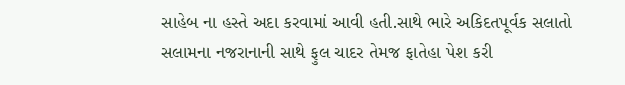સાહેબ ના હસ્તે અદા કરવામાં આવી હતી.સાથે ભારે અકિદતપૂર્વક સલાતો સલામના નજરાનાની સાથે ફુલ ચાદર તેમજ ફાતેહા પેશ કરી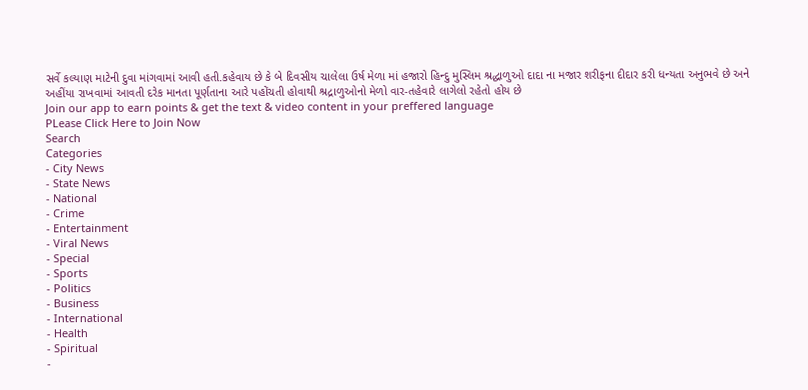સર્વે કલ્યાણ માટેની દુવા માંગવામાં આવી હતી.કહેવાય છે કે બે દિવસીય ચાલેલા ઉર્ષ મેળા માં હજારો હિન્દુ મુસ્લિમ શ્રદ્ધાળુઓ દાદા ના મજાર શરીફના દીદાર કરી ધન્યતા અનુભવે છે અને અહીંયા રાખવામાં આવતી દરેક માનતા પૂર્ણતાના આરે પહોંચતી હોવાથી શ્રદ્રાળુઓનો મેળો વાર-તહેવારે લાગેલો રહેતો હોય છે
Join our app to earn points & get the text & video content in your preffered language
PLease Click Here to Join Now
Search
Categories
- City News
- State News
- National
- Crime
- Entertainment
- Viral News
- Special
- Sports
- Politics
- Business
- International
- Health
- Spiritual
-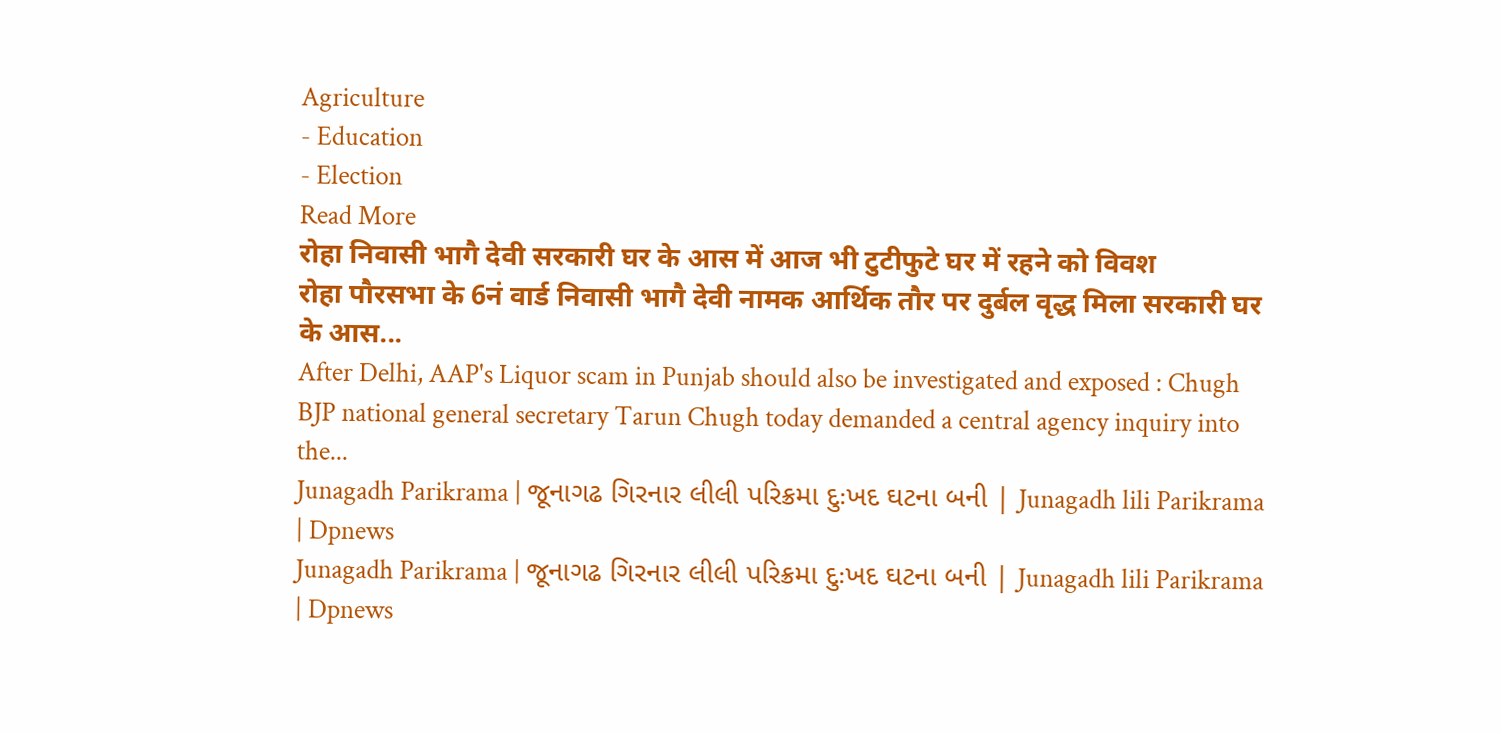Agriculture
- Education
- Election
Read More
रोहा निवासी भागै देवी सरकारी घर के आस में आज भी टुटीफुटे घर में रहने को विवश
रोहा पौरसभा के 6नं वार्ड निवासी भागै देवी नामक आर्थिक तौर पर दुर्बल वृद्ध मिला सरकारी घर के आस...
After Delhi, AAP's Liquor scam in Punjab should also be investigated and exposed : Chugh
BJP national general secretary Tarun Chugh today demanded a central agency inquiry into the...
Junagadh Parikrama | જૂનાગઢ ગિરનાર લીલી પરિક્રમા દુઃખદ ઘટના બની | Junagadh lili Parikrama | Dpnews
Junagadh Parikrama | જૂનાગઢ ગિરનાર લીલી પરિક્રમા દુઃખદ ઘટના બની | Junagadh lili Parikrama | Dpnews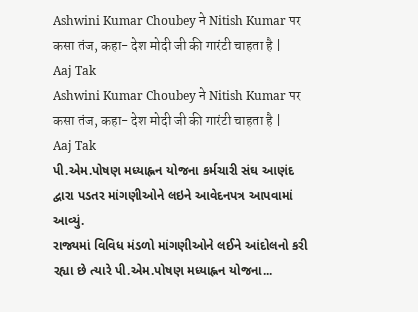Ashwini Kumar Choubey ने Nitish Kumar पर कसा तंज, कहा- देश मोदी जी की गारंटी चाहता है | Aaj Tak
Ashwini Kumar Choubey ने Nitish Kumar पर कसा तंज, कहा- देश मोदी जी की गारंटी चाहता है | Aaj Tak
પી.એમ.પોષણ મધ્યાહ્નન યોજના કર્મચારી સંઘ આણંદ દ્વારા પડતર માંગણીઓને લઇને આવેદનપત્ર આપવામાં આવ્યું.
રાજ્યમાં વિવિધ મંડળો માંગણીઓને લઈને આંદોલનો કરી રહ્યા છે ત્યારે પી.એમ.પોષણ મધ્યાહ્નન યોજના...